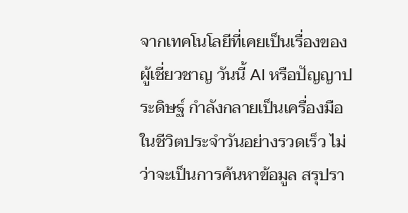จากเทคโนโลยีที่เคยเป็นเรื่องของผู้เชี่ยวชาญ วันนี้ AI หรือปัญญาประดิษฐ์ กำลังกลายเป็นเครื่องมือในชีวิตประจำวันอย่างรวดเร็ว ไม่ว่าจะเป็นการค้นหาข้อมูล สรุปรา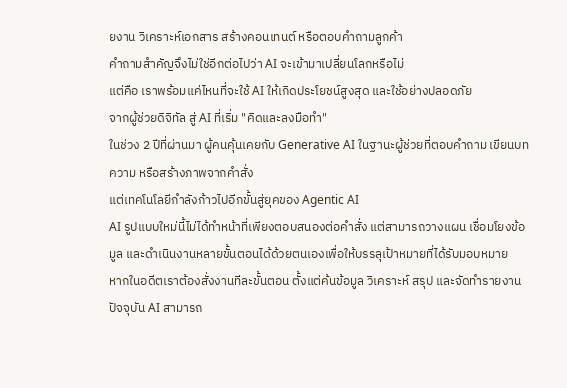ยงาน วิเคราะห์เอกสาร สร้างคอนเทนต์ หรือตอบคำถามลูกค้า
คำถามสำคัญจึงไม่ใช่อีกต่อไปว่า AI จะเข้ามาเปลี่ยนโลกหรือไม่
แต่คือ เราพร้อมแค่ไหนที่จะใช้ AI ให้เกิดประโยชน์สูงสุด และใช้อย่างปลอดภัย
จากผู้ช่วยดิจิทัล สู่ AI ที่เริ่ม "คิดและลงมือทำ"
ในช่วง 2 ปีที่ผ่านมา ผู้คนคุ้นเคยกับ Generative AI ในฐานะผู้ช่วยที่ตอบคำถาม เขียนบทความ หรือสร้างภาพจากคำสั่ง
แต่เทคโนโลยีกำลังก้าวไปอีกขั้นสู่ยุคของ Agentic AI
AI รูปแบบใหม่นี้ไม่ได้ทำหน้าที่เพียงตอบสนองต่อคำสั่ง แต่สามารถวางแผน เชื่อมโยงข้อมูล และดำเนินงานหลายขั้นตอนได้ด้วยตนเองเพื่อให้บรรลุเป้าหมายที่ได้รับมอบหมาย
หากในอดีตเราต้องสั่งงานทีละขั้นตอน ตั้งแต่ค้นข้อมูล วิเคราะห์ สรุป และจัดทำรายงาน ปัจจุบัน AI สามารถ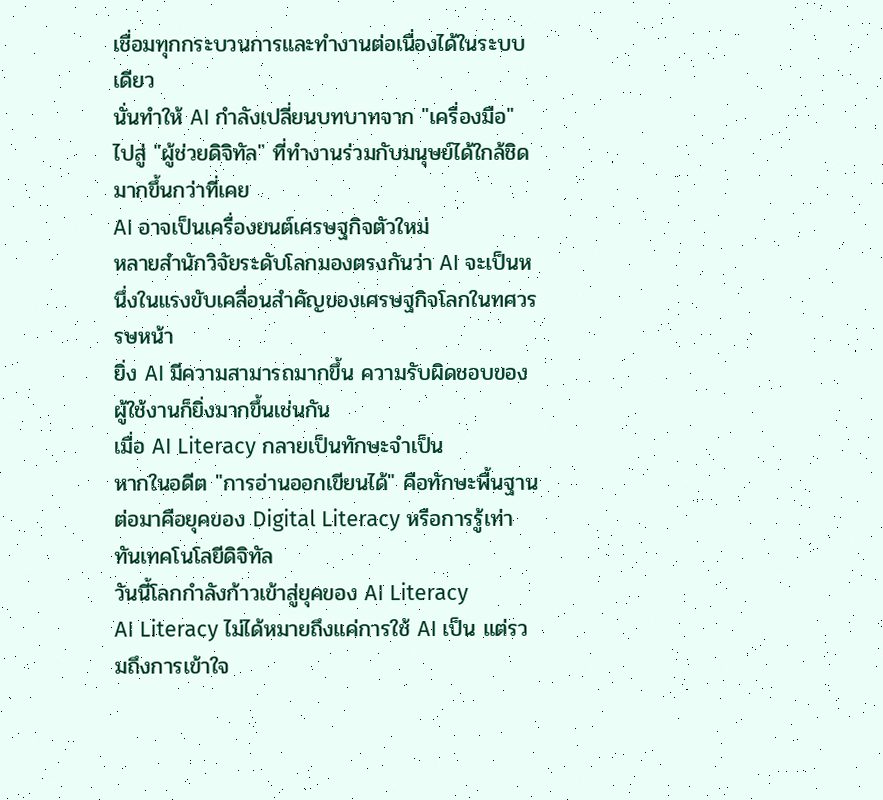เชื่อมทุกกระบวนการและทำงานต่อเนื่องได้ในระบบเดียว
นั่นทำให้ AI กำลังเปลี่ยนบทบาทจาก "เครื่องมือ" ไปสู่ "ผู้ช่วยดิจิทัล" ที่ทำงานร่วมกับมนุษย์ได้ใกล้ชิดมากขึ้นกว่าที่เคย
AI อาจเป็นเครื่องยนต์เศรษฐกิจตัวใหม่
หลายสำนักวิจัยระดับโลกมองตรงกันว่า AI จะเป็นหนึ่งในแรงขับเคลื่อนสำคัญของเศรษฐกิจโลกในทศวรรษหน้า
ยิ่ง AI มีความสามารถมากขึ้น ความรับผิดชอบของผู้ใช้งานก็ยิ่งมากขึ้นเช่นกัน
เมื่อ AI Literacy กลายเป็นทักษะจำเป็น
หากในอดีต "การอ่านออกเขียนได้" คือทักษะพื้นฐาน
ต่อมาคือยุคของ Digital Literacy หรือการรู้เท่าทันเทคโนโลยีดิจิทัล
วันนี้โลกกำลังก้าวเข้าสู่ยุคของ AI Literacy
AI Literacy ไม่ได้หมายถึงแค่การใช้ AI เป็น แต่รวมถึงการเข้าใจ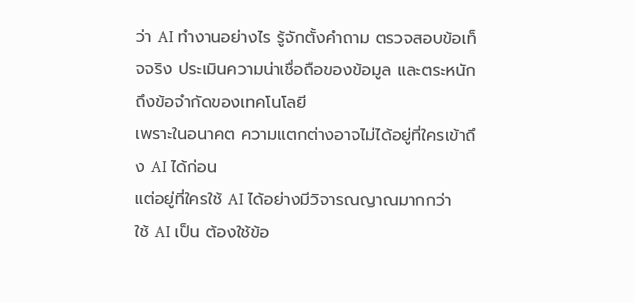ว่า AI ทำงานอย่างไร รู้จักตั้งคำถาม ตรวจสอบข้อเท็จจริง ประเมินความน่าเชื่อถือของข้อมูล และตระหนักถึงข้อจำกัดของเทคโนโลยี
เพราะในอนาคต ความแตกต่างอาจไม่ได้อยู่ที่ใครเข้าถึง AI ได้ก่อน
แต่อยู่ที่ใครใช้ AI ได้อย่างมีวิจารณญาณมากกว่า
ใช้ AI เป็น ต้องใช้ข้อ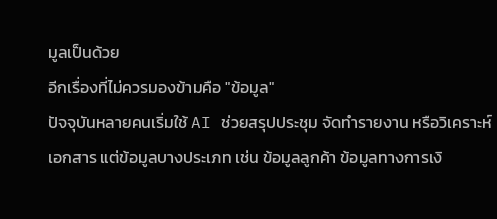มูลเป็นด้วย
อีกเรื่องที่ไม่ควรมองข้ามคือ "ข้อมูล"
ปัจจุบันหลายคนเริ่มใช้ AI ช่วยสรุปประชุม จัดทำรายงาน หรือวิเคราะห์เอกสาร แต่ข้อมูลบางประเภท เช่น ข้อมูลลูกค้า ข้อมูลทางการเงิ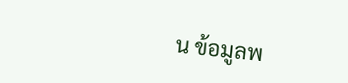น ข้อมูลพ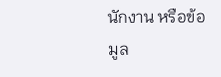นักงาน หรือข้อมูล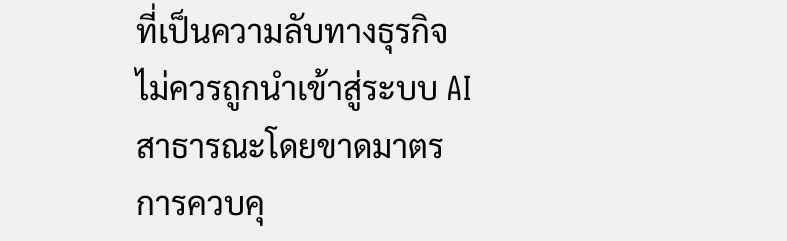ที่เป็นความลับทางธุรกิจ ไม่ควรถูกนำเข้าสู่ระบบ AI สาธารณะโดยขาดมาตรการควบคุ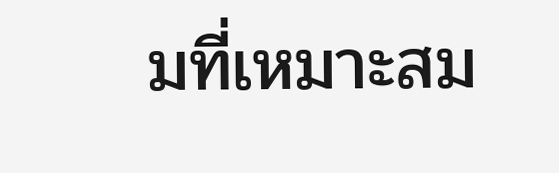มที่เหมาะสม